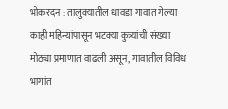भोकरदन : तालुक्यातील धावडा गावात गेल्या काही महिन्यांपासून भटक्या कुत्र्यांची संख्या मोठ्या प्रमाणात वाढली असून, गावातील विविध भागांत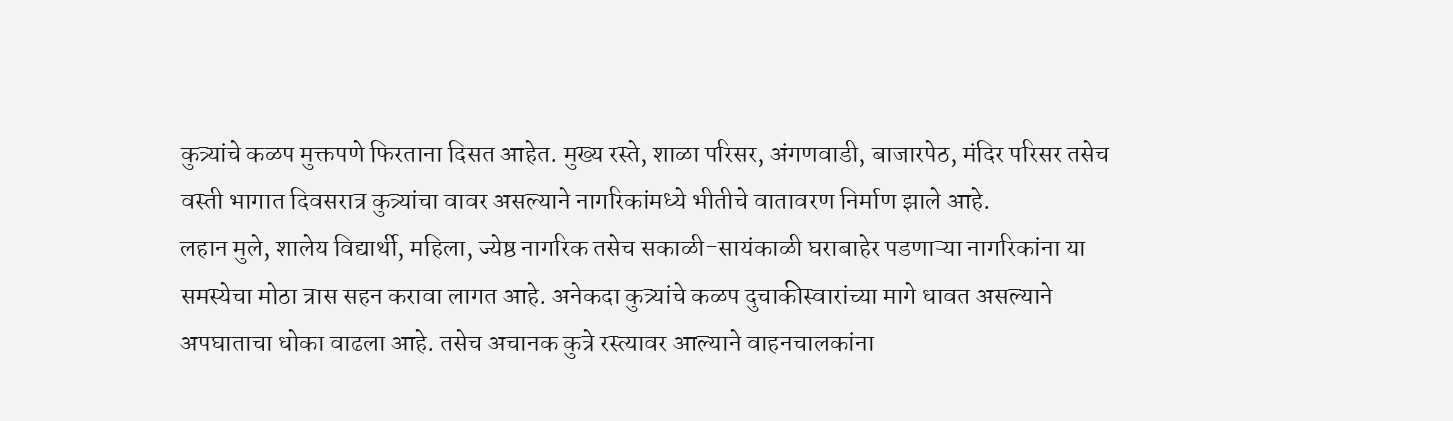कुत्र्यांचे कळप मुक्तपणे फिरताना दिसत आहेत. मुख्य रस्ते, शाळा परिसर, अंगणवाडी, बाजारपेठ, मंदिर परिसर तसेच वस्ती भागात दिवसरात्र कुत्र्यांचा वावर असल्याने नागरिकांमध्ये भीतीचे वातावरण निर्माण झाले आहे.
लहान मुले, शालेय विद्यार्थी, महिला, ज्येष्ठ नागरिक तसेच सकाळी-सायंकाळी घराबाहेर पडणाऱ्या नागरिकांना या समस्येचा मोठा त्रास सहन करावा लागत आहे. अनेकदा कुत्र्यांचे कळप दुचाकीस्वारांच्या मागे धावत असल्याने अपघाताचा धोका वाढला आहे. तसेच अचानक कुत्रे रस्त्यावर आल्याने वाहनचालकांना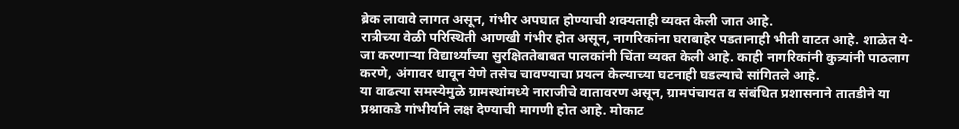ब्रेक लावावे लागत असून, गंभीर अपघात होण्याची शक्यताही व्यक्त केली जात आहे.
रात्रीच्या वेळी परिस्थिती आणखी गंभीर होत असून, नागरिकांना घराबाहेर पडतानाही भीती वाटत आहे. शाळेत ये-जा करणाऱ्या विद्यार्थ्यांच्या सुरक्षिततेबाबत पालकांनी चिंता व्यक्त केली आहे. काही नागरिकांनी कुत्र्यांनी पाठलाग करणे, अंगावर धावून येणे तसेच चावण्याचा प्रयत्न केल्याच्या घटनाही घडल्याचे सांगितले आहे.
या वाढत्या समस्येमुळे ग्रामस्थांमध्ये नाराजीचे वातावरण असून, ग्रामपंचायत व संबंधित प्रशासनाने तातडीने या प्रश्नाकडे गांभीर्याने लक्ष देण्याची मागणी होत आहे. मोकाट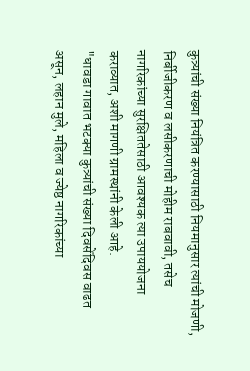कुत्र्यांची संख्या नियंत्रित करण्यासाठी नियमानुसार त्यांची मोजणी, निर्बीजीकरण व लसीकरणाची मोहीम राबवावी, तसेच नागरिकांच्या सुरक्षिततेसाठी आवश्यक त्या उपाययोजना कराव्यात, अशी मागणी ग्रामस्थांनी केली आहे.
"धावडा गावात भटक्या कुत्र्यांची संख्या दिवसेंदिवस वाढत असून, लहान मुले, महिला व ज्येष्ठ नागरिकांच्या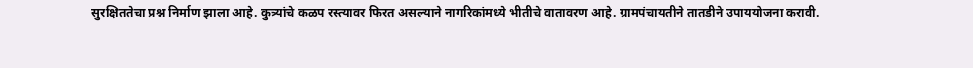सुरक्षिततेचा प्रश्न निर्माण झाला आहे. कुत्र्यांचे कळप रस्त्यावर फिरत असल्याने नागरिकांमध्ये भीतीचे वातावरण आहे. ग्रामपंचायतीने तातडीने उपाययोजना करावी.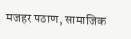मजहर पठाण, सामाजिक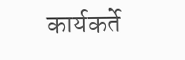कार्यकर्ते